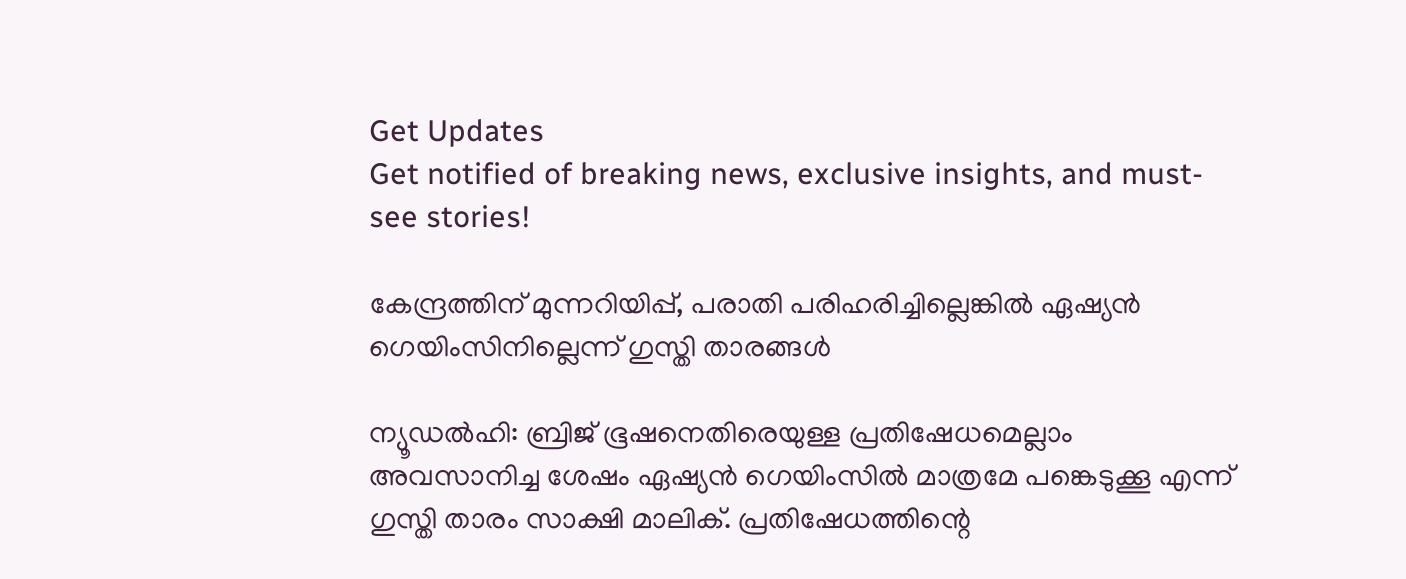Get Updates
Get notified of breaking news, exclusive insights, and must-see stories!

കേന്ദ്രത്തിന് മുന്നറിയിപ്പ്, പരാതി പരിഹരിച്ചില്ലെങ്കില്‍ ഏഷ്യന്‍ ഗെയിംസിനില്ലെന്ന് ഗുസ്തി താരങ്ങള്‍

ന്യൂഡല്‍ഹി: ബ്രിജ് ഭൂഷനെതിരെയുള്ള പ്രതിഷേധമെല്ലാം അവസാനിച്ച ശേഷം ഏഷ്യന്‍ ഗെയിംസില്‍ മാത്രമേ പങ്കെടുക്കൂ എന്ന് ഗുസ്തി താരം സാക്ഷി മാലിക്. പ്രതിഷേധത്തിന്റെ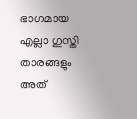ഭാഗമായ എല്ലാ ഗുസ്തി താരങ്ങളും അത്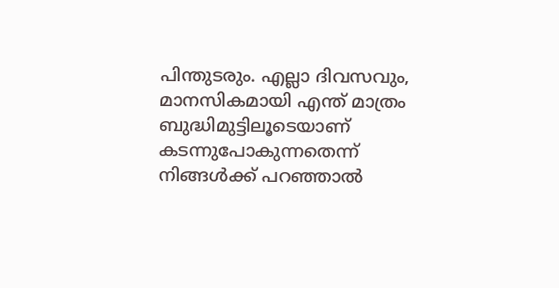പിന്തുടരും. എല്ലാ ദിവസവും, മാനസികമായി എന്ത് മാത്രം ബുദ്ധിമുട്ടിലൂടെയാണ് കടന്നുപോകുന്നതെന്ന് നിങ്ങള്‍ക്ക് പറഞ്ഞാല്‍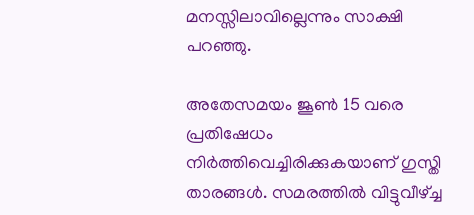മനസ്സിലാവില്ലെന്നും സാക്ഷി പറഞ്ഞു.

അതേസമയം ജൂണ്‍ 15 വരെ പ്രതിഷേധം നിര്‍ത്തിവെച്ചിരിക്കുകയാണ് ഗുസ്തി താരങ്ങള്‍. സമരത്തില്‍ വിട്ടുവീഴ്ച്ച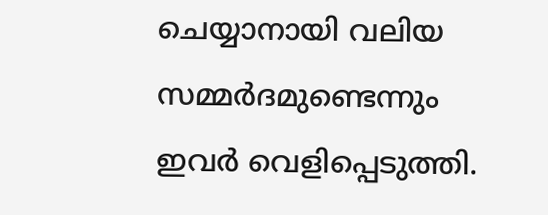ചെയ്യാനായി വലിയ സമ്മര്‍ദമുണ്ടെന്നും ഇവര്‍ വെളിപ്പെടുത്തി.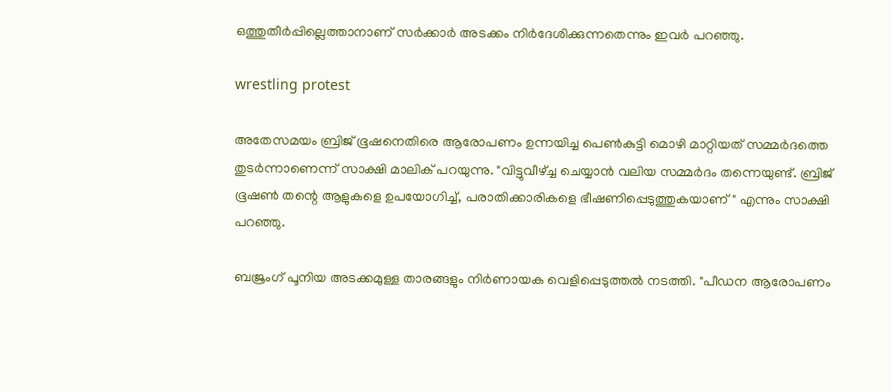ഒത്തുതീര്‍പ്പില്ലെത്താനാണ് സര്‍ക്കാര്‍ അടക്കം നിര്‍ദേശിക്കുന്നതെന്നും ഇവര്‍ പറഞ്ഞു.

wrestling protest

അതേസമയം ബ്രിജ് ഭൂഷനെതിരെ ആരോപണം ഉന്നയിച്ച പെണ്‍കുട്ടി മൊഴി മാറ്റിയത് സമ്മര്‍ദത്തെ തുടര്‍ന്നാണെന്ന് സാക്ഷി മാലിക് പറയുന്നു. "വിട്ടുവീഴ്ച്ച ചെയ്യാന്‍ വലിയ സമ്മര്‍ദം തന്നെയുണ്ട്. ബ്രിജ് ഭൂഷണ്‍ തന്റെ ആളുകളെ ഉപയോഗിച്ച്, പരാതിക്കാരികളെ ഭീഷണിപ്പെടുത്തുകയാണ്" എന്നും സാക്ഷി പറഞ്ഞു.

ബജ്രംഗ് പൂനിയ അടക്കമുള്ള താരങ്ങളും നിര്‍ണായക വെളിപ്പെടുത്തല്‍ നടത്തി. "പീഡന ആരോപണം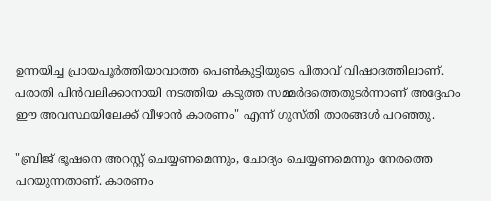ഉന്നയിച്ച പ്രായപൂര്‍ത്തിയാവാത്ത പെണ്‍കുട്ടിയുടെ പിതാവ് വിഷാദത്തിലാണ്. പരാതി പിന്‍വലിക്കാനായി നടത്തിയ കടുത്ത സമ്മര്‍ദത്തെതുടര്‍ന്നാണ് അദ്ദേഹം ഈ അവസ്ഥയിലേക്ക് വീഴാന്‍ കാരണം" എന്ന് ഗുസ്തി താരങ്ങള്‍ പറഞ്ഞു.

"ബ്രിജ് ഭൂഷനെ അറസ്റ്റ് ചെയ്യണമെന്നും, ചോദ്യം ചെയ്യണമെന്നും നേരത്തെ പറയുന്നതാണ്. കാരണം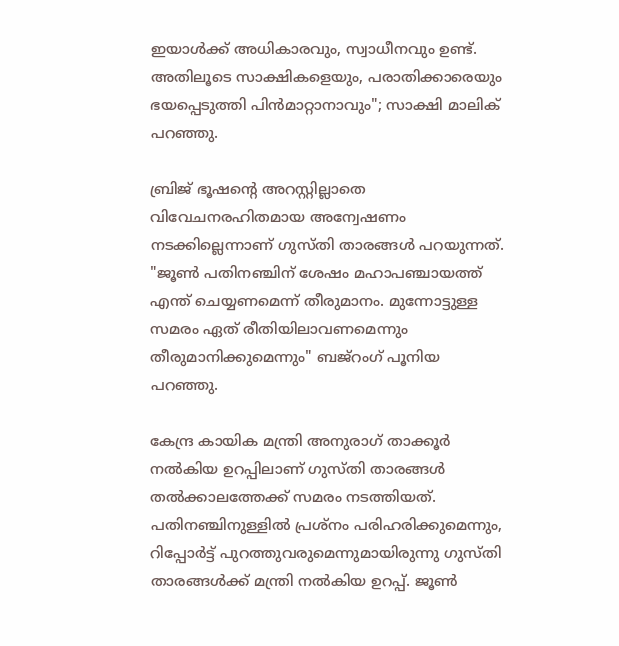ഇയാള്‍ക്ക് അധികാരവും, സ്വാധീനവും ഉണ്ട്. അതിലൂടെ സാക്ഷികളെയും, പരാതിക്കാരെയും ഭയപ്പെടുത്തി പിന്‍മാറ്റാനാവും"; സാക്ഷി മാലിക് പറഞ്ഞു.

ബ്രിജ് ഭൂഷന്റെ അറസ്റ്റില്ലാതെ വിവേചനരഹിതമായ അന്വേഷണം നടക്കില്ലെന്നാണ് ഗുസ്തി താരങ്ങള്‍ പറയുന്നത്. "ജൂണ്‍ പതിനഞ്ചിന് ശേഷം മഹാപഞ്ചായത്ത് എന്ത് ചെയ്യണമെന്ന് തീരുമാനം. മുന്നോട്ടുള്ള സമരം ഏത് രീതിയിലാവണമെന്നും തീരുമാനിക്കുമെന്നും" ബജ്‌റംഗ് പൂനിയ പറഞ്ഞു.

കേന്ദ്ര കായിക മന്ത്രി അനുരാഗ് താക്കൂര്‍ നല്‍കിയ ഉറപ്പിലാണ് ഗുസ്തി താരങ്ങള്‍ തല്‍ക്കാലത്തേക്ക് സമരം നടത്തിയത്. പതിനഞ്ചിനുള്ളില്‍ പ്രശ്‌നം പരിഹരിക്കുമെന്നും, റിപ്പോര്‍ട്ട് പുറത്തുവരുമെന്നുമായിരുന്നു ഗുസ്തി താരങ്ങള്‍ക്ക് മന്ത്രി നല്‍കിയ ഉറപ്പ്. ജൂണ്‍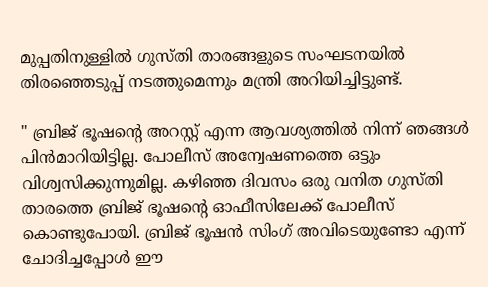മുപ്പതിനുള്ളില്‍ ഗുസ്തി താരങ്ങളുടെ സംഘടനയില്‍ തിരഞ്ഞെടുപ്പ് നടത്തുമെന്നും മന്ത്രി അറിയിച്ചിട്ടുണ്ട്.

" ബ്രിജ് ഭൂഷന്റെ അറസ്റ്റ് എന്ന ആവശ്യത്തില്‍ നിന്ന് ഞങ്ങള്‍ പിന്‍മാറിയിട്ടില്ല. പോലീസ് അന്വേഷണത്തെ ഒട്ടും വിശ്വസിക്കുന്നുമില്ല. കഴിഞ്ഞ ദിവസം ഒരു വനിത ഗുസ്തി താരത്തെ ബ്രിജ് ഭൂഷന്റെ ഓഫീസിലേക്ക് പോലീസ് കൊണ്ടുപോയി. ബ്രിജ് ഭൂഷന്‍ സിംഗ് അവിടെയുണ്ടോ എന്ന് ചോദിച്ചപ്പോള്‍ ഈ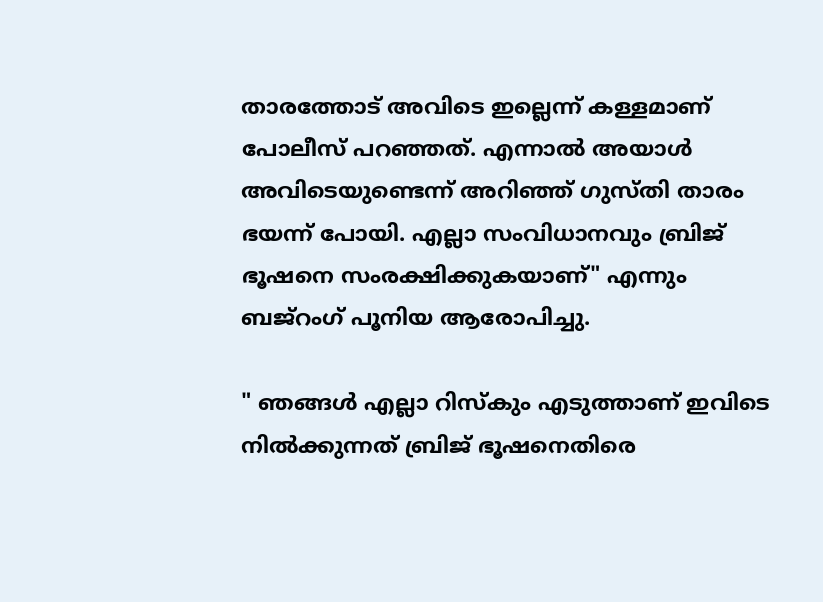താരത്തോട് അവിടെ ഇല്ലെന്ന് കള്ളമാണ് പോലീസ് പറഞ്ഞത്. എന്നാല്‍ അയാള്‍ അവിടെയുണ്ടെന്ന് അറിഞ്ഞ് ഗുസ്തി താരം ഭയന്ന് പോയി. എല്ലാ സംവിധാനവും ബ്രിജ് ഭൂഷനെ സംരക്ഷിക്കുകയാണ്" എന്നും ബജ്‌റംഗ് പൂനിയ ആരോപിച്ചു.

" ഞങ്ങള്‍ എല്ലാ റിസ്‌കും എടുത്താണ് ഇവിടെ നില്‍ക്കുന്നത് ബ്രിജ് ഭൂഷനെതിരെ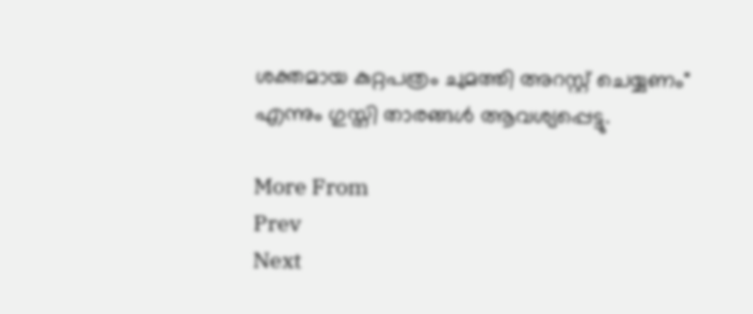ശക്തമായ കുറ്റപത്രം ചുമത്തി അറസ്റ്റ് ചെയ്യണം" എന്നും ഗുസ്തി താരങ്ങള്‍ ആവശ്യപ്പെട്ടു.

More From
Prev
Next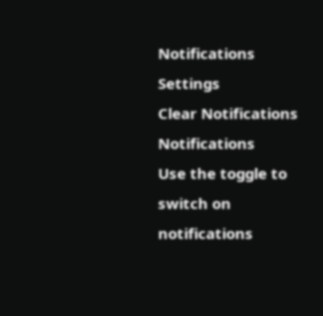Notifications
Settings
Clear Notifications
Notifications
Use the toggle to switch on notifications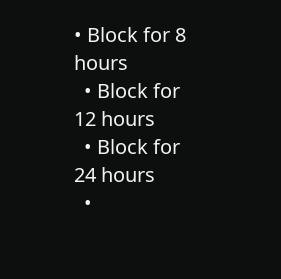• Block for 8 hours
  • Block for 12 hours
  • Block for 24 hours
  •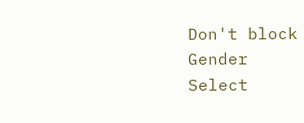Don't block
Gender
Select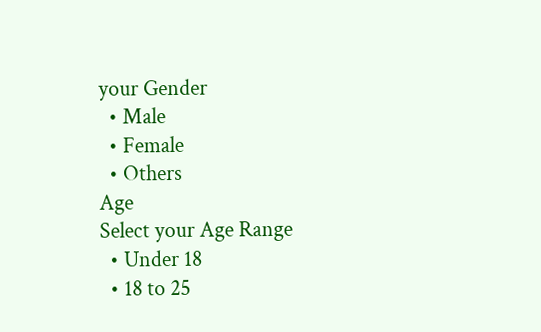your Gender
  • Male
  • Female
  • Others
Age
Select your Age Range
  • Under 18
  • 18 to 25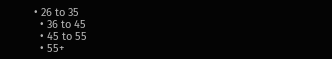• 26 to 35
  • 36 to 45
  • 45 to 55
  • 55+